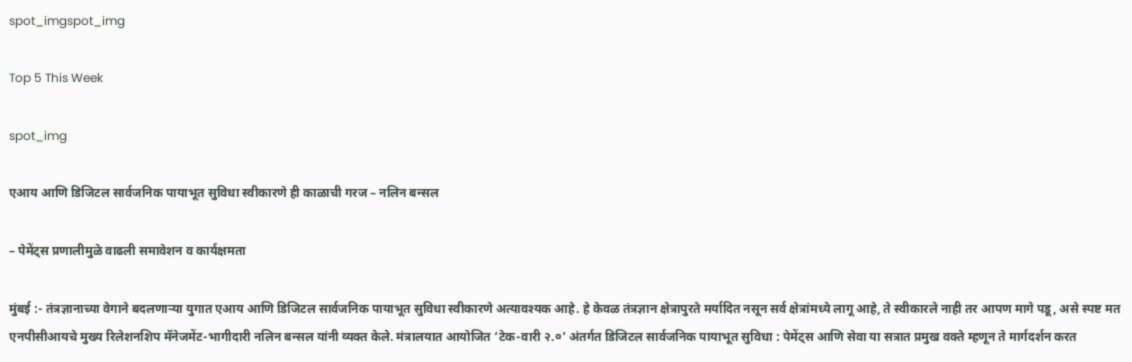spot_imgspot_img

Top 5 This Week

spot_img

एआय आणि डिजिटल सार्वजनिक पायाभूत सुविधा स्वीकारणे ही काळाची गरज – नलिन बन्सल

– पेमेंट्स प्रणालीमुळे वाढली समावेशन व कार्यक्षमता

मुंबई :- तंत्रज्ञानाच्या वेगाने बदलणाऱ्या युगात एआय आणि डिजिटल सार्वजनिक पायाभूत सुविधा स्वीकारणे अत्यावश्यक आहे. हे केवळ तंत्रज्ञान क्षेत्रापुरते मर्यादित नसून सर्व क्षेत्रांमध्ये लागू आहे, ते स्वीकारले नाही तर आपण मागे पडू, असे स्पष्ट मत एनपीसीआयचे मुख्य रिलेशनशिप मॅनेजमेंट-भागीदारी नलिन बन्सल यांनी व्यक्त केले. मंत्रालयात आयोजित ‘टेक-वारी २.०’ अंतर्गत डिजिटल सार्वजनिक पायाभूत सुविधा : पेमेंट्स आणि सेवा या सत्रात प्रमुख वक्ते म्हणून ते मार्गदर्शन करत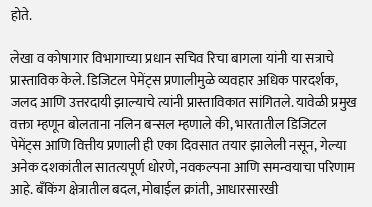होते.

लेखा व कोषागार विभागाच्या प्रधान सचिव रिचा बागला यांनी या सत्राचे प्रास्ताविक केले. डिजिटल पेमेंट्स प्रणालीमुळे व्यवहार अधिक पारदर्शक, जलद आणि उत्तरदायी झाल्याचे त्यांनी प्रास्ताविकात सांगितले. यावेळी प्रमुख वक्ता म्हणून बोलताना नलिन बन्सल म्हणाले की, भारतातील डिजिटल पेमेंट्स आणि वित्तीय प्रणाली ही एका दिवसात तयार झालेली नसून, गेल्या अनेक दशकांतील सातत्यपूर्ण धोरणे, नवकल्पना आणि समन्वयाचा परिणाम आहे. बँकिंग क्षेत्रातील बदल, मोबाईल क्रांती, आधारसारखी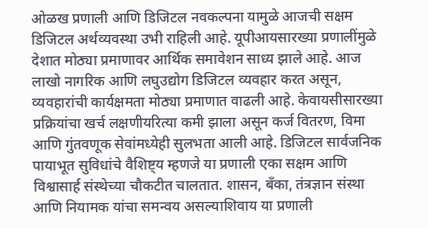ओळख प्रणाली आणि डिजिटल नवकल्पना यामुळे आजची सक्षम डिजिटल अर्थव्यवस्था उभी राहिली आहे. यूपीआयसारख्या प्रणालींमुळे देशात मोठ्या प्रमाणावर आर्थिक समावेशन साध्य झाले आहे. आज लाखो नागरिक आणि लघुउद्योग डिजिटल व्यवहार करत असून, व्यवहारांची कार्यक्षमता मोठ्या प्रमाणात वाढली आहे. केवायसीसारख्या प्रक्रियांचा खर्च लक्षणीयरित्या कमी झाला असून कर्ज वितरण, विमा आणि गुंतवणूक सेवांमध्येही सुलभता आली आहे. डिजिटल सार्वजनिक पायाभूत सुविधांचे वैशिष्ट्य म्हणजे या प्रणाली एका सक्षम आणि विश्वासार्ह संस्थेच्या चौकटीत चालतात. शासन, बँका, तंत्रज्ञान संस्था आणि नियामक यांचा समन्वय असल्याशिवाय या प्रणाली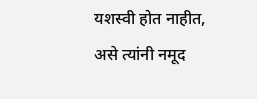यशस्वी होत नाहीत, असे त्यांनी नमूद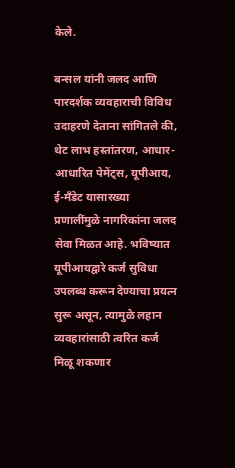केले.

बन्सल यांनी जलद आणि पारदर्शक व्यवहाराची विविध उदाहरणे देताना सांगितले की, थेट लाभ हस्तांतरण, आधार-आधारित पेमेंट्स, यूपीआय, ई-मँडेट यासारख्या प्रणालींमुळे नागरिकांना जलद सेवा मिळत आहे. भविष्यात यूपीआयद्वारे कर्ज सुविधा उपलब्ध करून देण्याचा प्रयत्न सुरू असून, त्यामुळे लहान व्यवहारांसाठी त्वरित कर्ज मिळू शकणार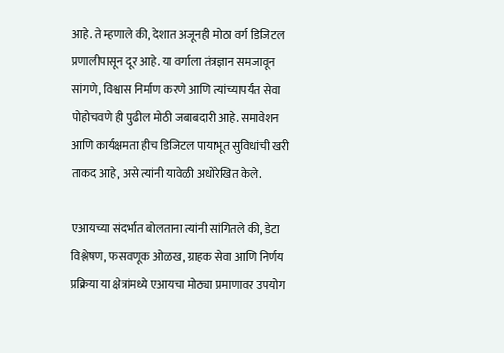आहे. ते म्हणाले की, देशात अजूनही मोठा वर्ग डिजिटल प्रणालीपासून दूर आहे. या वर्गाला तंत्रज्ञान समजावून सांगणे, विश्वास निर्माण करणे आणि त्यांच्यापर्यंत सेवा पोहोचवणे ही पुढील मोठी जबाबदारी आहे. समावेशन आणि कार्यक्षमता हीच डिजिटल पायाभूत सुविधांची खरी ताकद आहे, असे त्यांनी यावेळी अधोरेखित केले.

एआयच्या संदर्भात बोलताना त्यांनी सांगितले की, डेटा विश्लेषण, फसवणूक ओळख, ग्राहक सेवा आणि निर्णय प्रक्रिया या क्षेत्रांमध्ये एआयचा मोठ्या प्रमाणावर उपयोग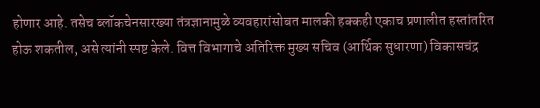होणार आहे. तसेच ब्लॉकचेनसारख्या तंत्रज्ञानामुळे व्यवहारांसोबत मालकी हक्कही एकाच प्रणालीत हस्तांतरित होऊ शकतील, असे त्यांनी स्पष्ट केले. वित्त विभागाचे अतिरिक्त मुख्य सचिव (आर्थिक सुधारणा) विकासचंद्र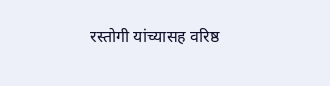रस्तोगी यांच्यासह वरिष्ठ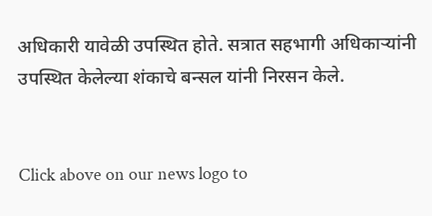अधिकारी यावेळी उपस्थित होते. सत्रात सहभागी अधिकाऱ्यांनी उपस्थित केलेल्या शंकाचे बन्सल यांनी निरसन केले.


Click above on our news logo to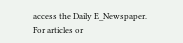access the Daily E_Newspaper.
For articles or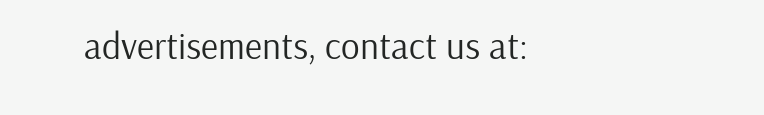advertisements, contact us at: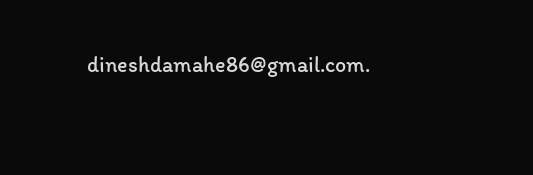dineshdamahe86@gmail.com.